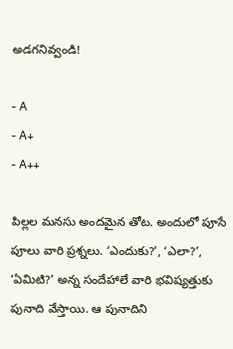అడగనివ్వండి!

- A
- A+
- A++

పిల్లల మనసు అందమైన తోట. అందులో పూసే పూలు వారి ప్రశ్నలు. ‘ఎందుకు?’, ‘ఎలా?’, ‘ఏమిటి?’ అన్న సందేహాలే వారి భవిష్యత్తుకు పునాది వేస్తాయి. ఆ పునాదిని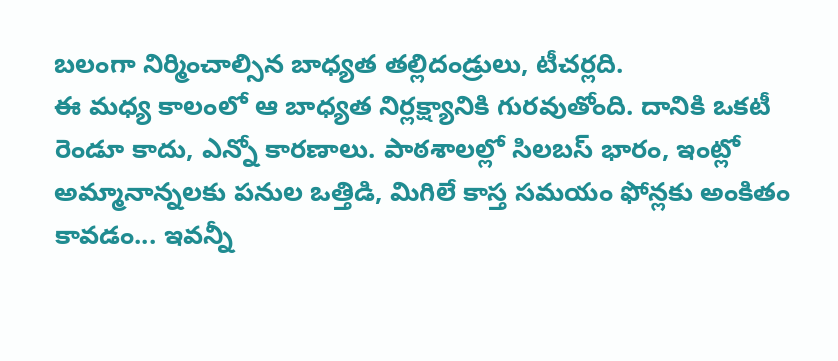బలంగా నిర్మించాల్సిన బాధ్యత తల్లిదండ్రులు, టీచర్లది.
ఈ మధ్య కాలంలో ఆ బాధ్యత నిర్లక్ష్యానికి గురవుతోంది. దానికి ఒకటీ రెండూ కాదు, ఎన్నో కారణాలు. పాఠశాలల్లో సిలబస్ భారం, ఇంట్లో అమ్మానాన్నలకు పనుల ఒత్తిడి, మిగిలే కాస్త సమయం ఫోన్లకు అంకితం కావడం... ఇవన్నీ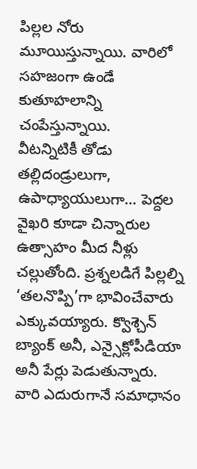పిల్లల నోరు మూయిస్తున్నాయి. వారిలో సహజంగా ఉండే కుతూహలాన్ని చంపేస్తున్నాయి.
వీటన్నిటికీ తోడు తల్లిదండ్రులుగా, ఉపాధ్యాయులుగా... పెద్దల వైఖరి కూడా చిన్నారుల ఉత్సాహం మీద నీళ్లు చల్లుతోంది. ప్రశ్నలడిగే పిల్లల్ని ‘తలనొప్పి’గా భావించేవారు ఎక్కువయ్యారు. క్వొశ్చెన్ బ్యాంక్ అనీ, ఎన్సైక్లోపీడియా అనీ పేర్లు పెడుతున్నారు. వారి ఎదురుగానే సమాధానం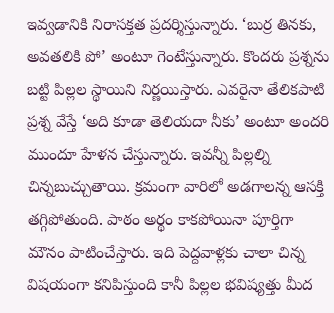ఇవ్వడానికి నిరాసక్తత ప్రదర్శిస్తున్నారు. ‘బుర్ర తినకు, అవతలికి పో’ అంటూ గెంటేస్తున్నారు. కొందరు ప్రశ్నను బట్టి పిల్లల స్థాయిని నిర్ణయిస్తారు. ఎవరైనా తేలికపాటి ప్రశ్న వేస్తే ‘అది కూడా తెలియదా నీకు’ అంటూ అందరి ముందూ హేళన చేస్తున్నారు. ఇవన్నీ పిల్లల్ని చిన్నబుచ్చుతాయి. క్రమంగా వారిలో అడగాలన్న ఆసక్తి తగ్గిపోతుంది. పాఠం అర్థం కాకపోయినా పూర్తిగా మౌనం పాటించేస్తారు. ఇది పెద్దవాళ్లకు చాలా చిన్న విషయంగా కనిపిస్తుంది కానీ పిల్లల భవిష్యత్తు మీద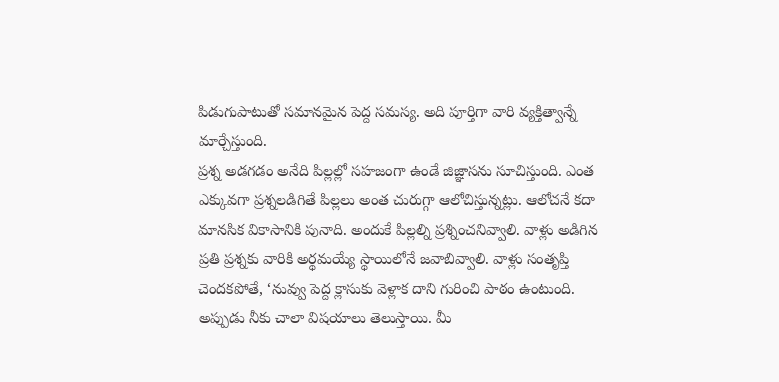పిడుగుపాటుతో సమానమైన పెద్ద సమస్య. అది పూర్తిగా వారి వ్యక్తిత్వాన్నే మార్చేస్తుంది.
ప్రశ్న అడగడం అనేది పిల్లల్లో సహజంగా ఉండే జిజ్ఞాసను సూచిస్తుంది. ఎంత ఎక్కువగా ప్రశ్నలడిగితే పిల్లలు అంత చురుగ్గా ఆలోచిస్తున్నట్లు. ఆలోచనే కదా మానసిక వికాసానికి పునాది. అందుకే పిల్లల్ని ప్రశ్నించనివ్వాలి. వాళ్లు అడిగిన ప్రతి ప్రశ్నకు వారికి అర్థమయ్యే స్థాయిలోనే జవాబివ్వాలి. వాళ్లు సంతృప్తి చెందకపోతే, ‘నువ్వు పెద్ద క్లాసుకు వెళ్లాక దాని గురించి పాఠం ఉంటుంది. అప్పుడు నీకు చాలా విషయాలు తెలుస్తాయి. మీ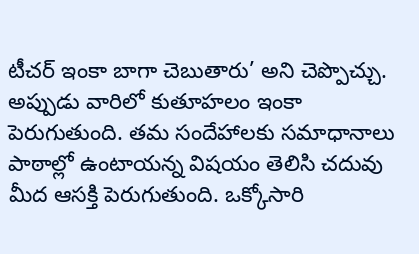టీచర్ ఇంకా బాగా చెబుతారు’ అని చెప్పొచ్చు. అప్పుడు వారిలో కుతూహలం ఇంకా పెరుగుతుంది. తమ సందేహాలకు సమాధానాలు పాఠాల్లో ఉంటాయన్న విషయం తెలిసి చదువు మీద ఆసక్తి పెరుగుతుంది. ఒక్కోసారి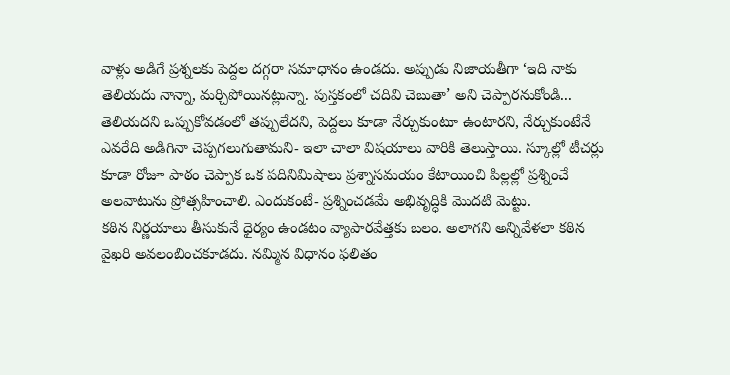వాళ్లు అడిగే ప్రశ్నలకు పెద్దల దగ్గరా సమాధానం ఉండదు. అప్పుడు నిజాయతీగా ‘ఇది నాకు తెలియదు నాన్నా, మర్చిపోయినట్లున్నా. పుస్తకంలో చదివి చెబుతా’ అని చెప్పారనుకోండి... తెలియదని ఒప్పుకోవడంలో తప్పులేదని, పెద్దలు కూడా నేర్చుకుంటూ ఉంటారని, నేర్చుకుంటేనే ఎవరేది అడిగినా చెప్పగలుగుతామని- ఇలా చాలా విషయాలు వారికి తెలుస్తాయి. స్కూల్లో టీచర్లు కూడా రోజూ పాఠం చెప్పాక ఒక పదినిమిషాలు ప్రశ్నాసమయం కేటాయించి పిల్లల్లో ప్రశ్నించే అలవాటును ప్రోత్సహించాలి. ఎందుకంటే- ప్రశ్నించడమే అభివృద్ధికి మొదటి మెట్టు.
కఠిన నిర్ణయాలు తీసుకునే ధైర్యం ఉండటం వ్యాపారవేత్తకు బలం. అలాగని అన్నివేళలా కఠిన వైఖరి అవలంబించకూడదు. నమ్మిన విధానం ఫలితం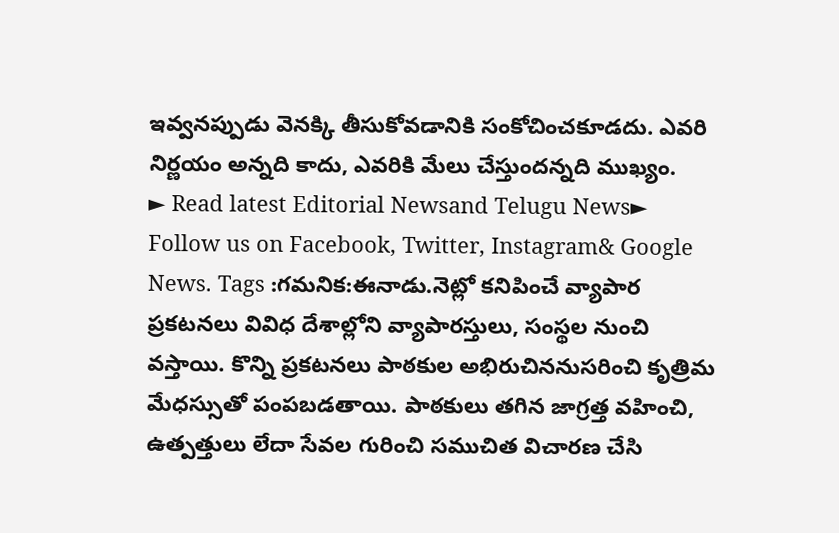ఇవ్వనప్పుడు వెనక్కి తీసుకోవడానికి సంకోచించకూడదు. ఎవరి నిర్ణయం అన్నది కాదు, ఎవరికి మేలు చేస్తుందన్నది ముఖ్యం.
► Read latest Editorial Newsand Telugu News► Follow us on Facebook, Twitter, Instagram& Google News. Tags :గమనిక:ఈనాడు.నెట్లో కనిపించే వ్యాపార ప్రకటనలు వివిధ దేశాల్లోని వ్యాపారస్తులు, సంస్థల నుంచి వస్తాయి. కొన్ని ప్రకటనలు పాఠకుల అభిరుచిననుసరించి కృత్రిమ మేధస్సుతో పంపబడతాయి. పాఠకులు తగిన జాగ్రత్త వహించి, ఉత్పత్తులు లేదా సేవల గురించి సముచిత విచారణ చేసి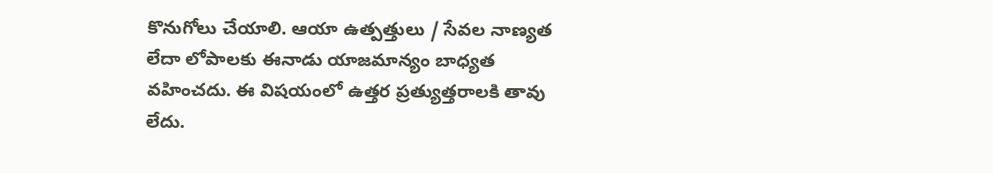కొనుగోలు చేయాలి. ఆయా ఉత్పత్తులు / సేవల నాణ్యత లేదా లోపాలకు ఈనాడు యాజమాన్యం బాధ్యత వహించదు. ఈ విషయంలో ఉత్తర ప్రత్యుత్తరాలకి తావు లేదు.